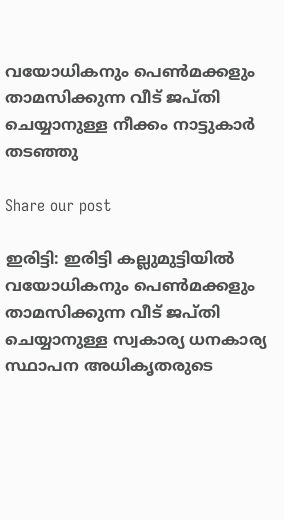വയോധികനും പെൺമക്കളും താമസിക്കുന്ന വീട് ജപ്തി ചെയ്യാനുള്ള നീക്കം നാട്ടുകാർ തടഞ്ഞു

Share our post

ഇരിട്ടി: ഇരിട്ടി കല്ലുമുട്ടിയിൽ വയോധികനും പെൺമക്കളും താമസിക്കുന്ന വീട് ജപ്തി ചെയ്യാനുള്ള സ്വകാര്യ ധനകാര്യ സ്ഥാപന അധികൃതരുടെ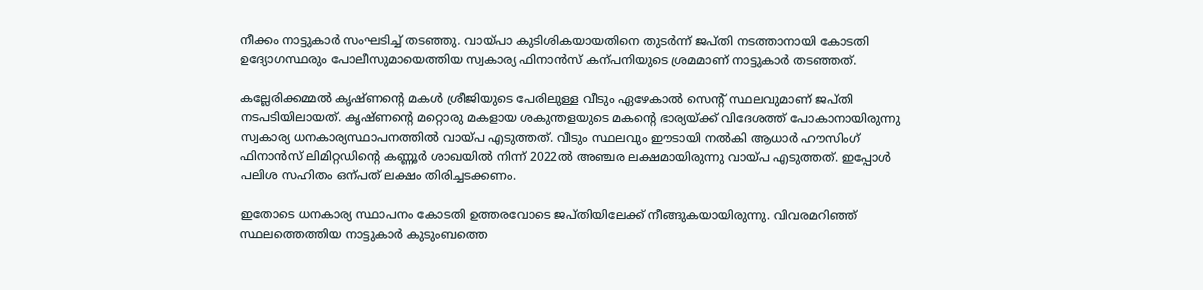നീക്കം നാട്ടുകാർ സംഘടിച്ച് തടഞ്ഞു. വായ്പാ കുടിശികയായതിനെ തുടർന്ന് ജപ്തി നടത്താനായി കോടതി ഉദ്യോഗസ്ഥരും പോലീസുമായെത്തിയ സ്വകാര്യ ഫിനാൻസ് കന്പനിയുടെ ശ്രമമാണ് നാട്ടുകാർ തടഞ്ഞത്.

കല്ലേരിക്കമ്മൽ കൃഷ്ണന്‍റെ മകൾ ശ്രീജിയുടെ പേരിലുള്ള വീടും ഏഴേകാൽ സെന്‍റ് സ്ഥലവുമാണ് ജപ്തി നടപടിയിലായത്. കൃഷ്ണന്‍റെ മറ്റൊരു മകളായ ശകുന്തളയുടെ മകന്‍റെ ഭാര്യയ്ക്ക് വിദേശത്ത് പോകാനായിരുന്നു സ്വകാര്യ ധനകാര്യസ്ഥാപനത്തിൽ വായ്പ എടുത്തത്. വീടും സ്ഥലവും ഈടായി നൽകി ആധാർ ഹൗസിംഗ് ഫിനാൻസ് ലിമിറ്റഡിന്‍റെ കണ്ണൂർ ശാഖയിൽ നിന്ന് 2022ൽ അഞ്ചര ലക്ഷമായിരുന്നു വായ്പ എടുത്തത്. ഇപ്പോൾ പലിശ സഹിതം ഒന്പത് ലക്ഷം തിരിച്ചടക്കണം.

ഇതോടെ ധനകാര്യ സ്ഥാപനം കോടതി ഉത്തരവോടെ ജപ്തിയിലേക്ക് നീങ്ങുകയായിരുന്നു. വിവരമറിഞ്ഞ് സ്ഥലത്തെത്തിയ നാട്ടുകാർ കുടുംബത്തെ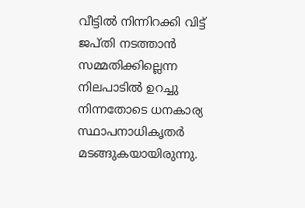വീട്ടിൽ നിന്നിറക്കി വിട്ട് ജപ്തി നടത്താൻ സമ്മതിക്കില്ലെന്ന നിലപാടിൽ ഉറച്ചു നിന്നതോടെ ധനകാര്യ സ്ഥാപനാധികൃതർ മടങ്ങുകയായിരുന്നു.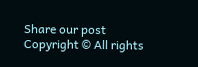Share our post
Copyright © All rights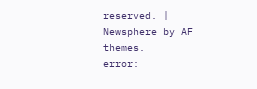reserved. | Newsphere by AF themes.
error: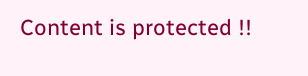Content is protected !!